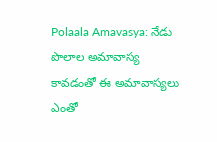Polaala Amavasya: నేడు పొలాల అమావాస్య కావడంతో ఈ అమావాస్యలు ఎంతో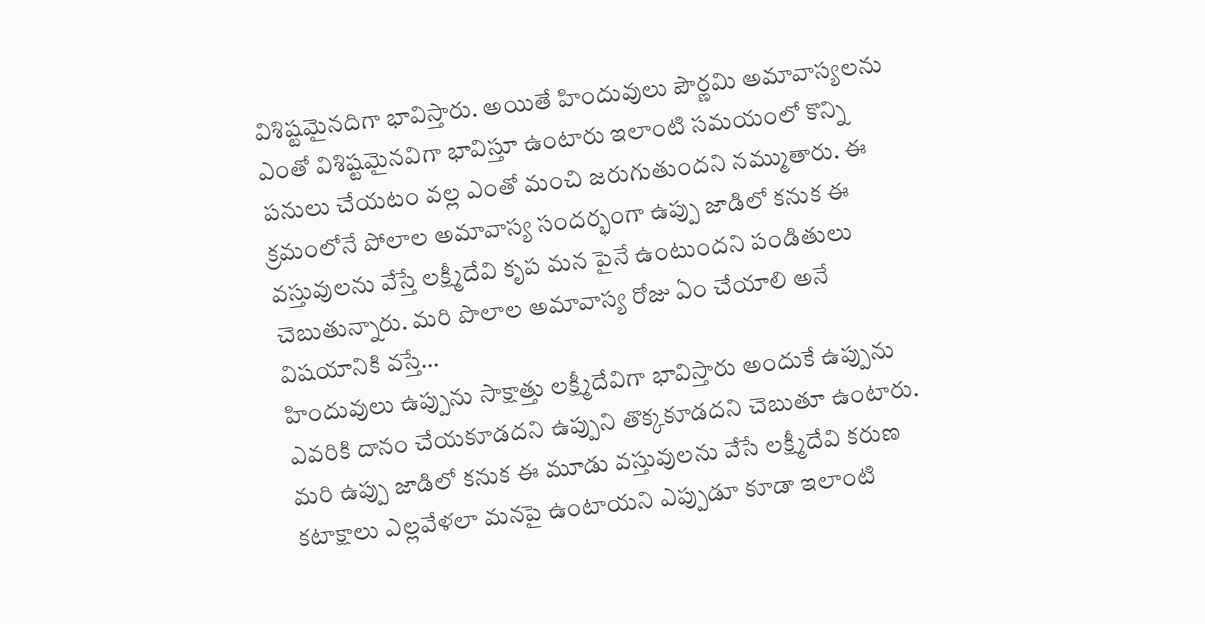విశిష్టమైనదిగా భావిస్తారు. అయితే హిందువులు పౌర్ణమి అమావాస్యలను ఎంతో విశిష్టమైనవిగా భావిస్తూ ఉంటారు ఇలాంటి సమయంలో కొన్ని పనులు చేయటం వల్ల ఎంతో మంచి జరుగుతుందని నమ్ముతారు. ఈ క్రమంలోనే పోలాల అమావాస్య సందర్భంగా ఉప్పు జాడిలో కనుక ఈ వస్తువులను వేస్తే లక్ష్మీదేవి కృప మన పైనే ఉంటుందని పండితులు చెబుతున్నారు. మరి పొలాల అమావాస్య రోజు ఏం చేయాలి అనే విషయానికి వస్తే…
హిందువులు ఉప్పును సాక్షాత్తు లక్ష్మీదేవిగా భావిస్తారు అందుకే ఉప్పును ఎవరికి దానం చేయకూడదని ఉప్పుని తొక్కకూడదని చెబుతూ ఉంటారు. మరి ఉప్పు జాడిలో కనుక ఈ మూడు వస్తువులను వేసే లక్ష్మీదేవి కరుణ కటాక్షాలు ఎల్లవేళలా మనపై ఉంటాయని ఎప్పుడూ కూడా ఇలాంటి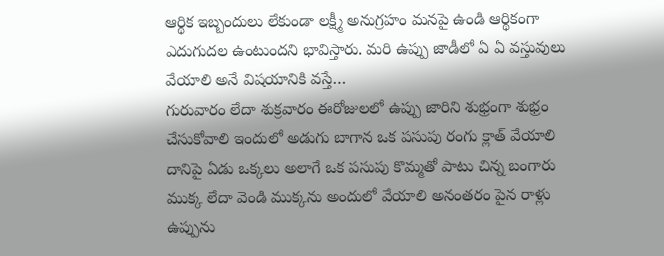ఆర్థిక ఇబ్బందులు లేకుండా లక్ష్మీ అనుగ్రహం మనపై ఉండి ఆర్థికంగా ఎదుగుదల ఉంటుందని భావిస్తారు. మరి ఉప్పు జాడీలో ఏ ఏ వస్తువులు వేయాలి అనే విషయానికి వస్తే…
గురువారం లేదా శుక్రవారం ఈరోజులలో ఉప్పు జారిని శుభ్రంగా శుభ్రం చేసుకోవాలి ఇందులో అడుగు బాగాన ఒక పసుపు రంగు క్లాత్ వేయాలి దానిపై ఏడు ఒక్కలు అలాగే ఒక పసుపు కొమ్మతో పాటు చిన్న బంగారు ముక్క లేదా వెండి ముక్కను అందులో వేయాలి అనంతరం పైన రాళ్లు ఉప్పును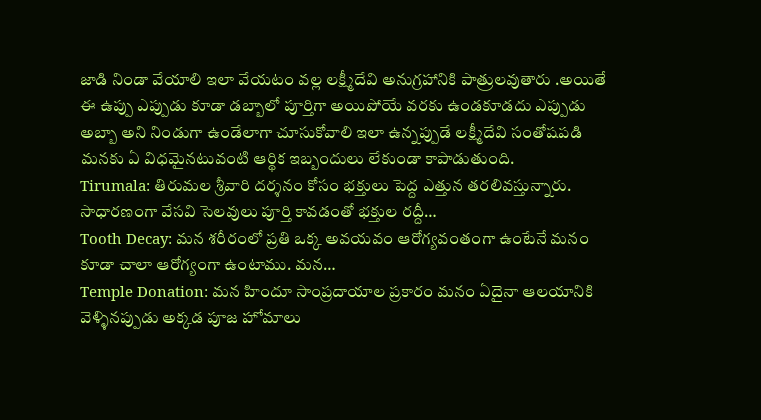జాడి నిండా వేయాలి ఇలా వేయటం వల్ల లక్ష్మీదేవి అనుగ్రహానికి పాత్రులవుతారు .అయితే ఈ ఉప్పు ఎప్పుడు కూడా డబ్బాలో పూర్తిగా అయిపోయే వరకు ఉండకూడదు ఎప్పుడు అబ్బా అని నిండుగా ఉండేలాగా చూసుకోవాలి ఇలా ఉన్నప్పుడే లక్ష్మీదేవి సంతోషపడి మనకు ఏ విధమైనటువంటి ఆర్థిక ఇబ్బందులు లేకుండా కాపాడుతుంది.
Tirumala: తిరుమల శ్రీవారి దర్శనం కోసం భక్తులు పెద్ద ఎత్తున తరలివస్తున్నారు. సాధారణంగా వేసవి సెలవులు పూర్తి కావడంతో భక్తుల రద్దీ…
Tooth Decay: మన శరీరంలో ప్రతి ఒక్క అవయవం ఆరోగ్యవంతంగా ఉంటేనే మనం కూడా చాలా ఆరోగ్యంగా ఉంటాము. మన…
Temple Donation: మన హిందూ సాంప్రదాయాల ప్రకారం మనం ఏదైనా ఆలయానికి వెళ్ళినప్పుడు అక్కడ పూజ హోమాలు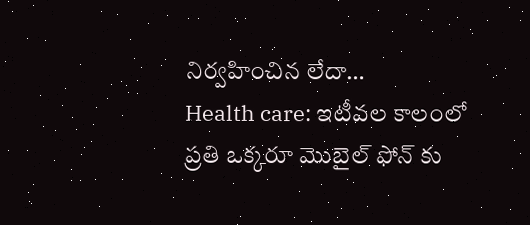నిర్వహించిన లేదా…
Health care: ఇటీవల కాలంలో ప్రతి ఒక్కరూ మొబైల్ ఫోన్ కు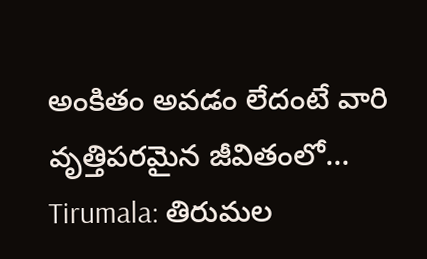అంకితం అవడం లేదంటే వారి వృత్తిపరమైన జీవితంలో…
Tirumala: తిరుమల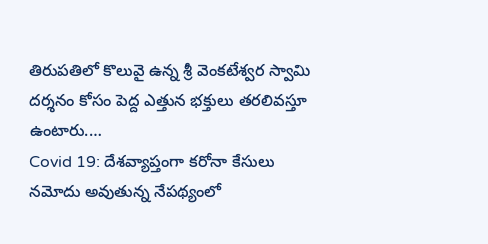తిరుపతిలో కొలువై ఉన్న శ్రీ వెంకటేశ్వర స్వామి దర్శనం కోసం పెద్ద ఎత్తున భక్తులు తరలివస్తూ ఉంటారు.…
Covid 19: దేశవ్యాప్తంగా కరోనా కేసులు నమోదు అవుతున్న నేపథ్యంలో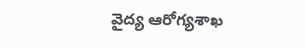వైద్య ఆరోగ్యశాఖ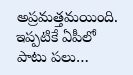అప్రమత్తమయింది. ఇప్పటికే ఏపీలో పాటు పలు…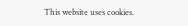This website uses cookies.